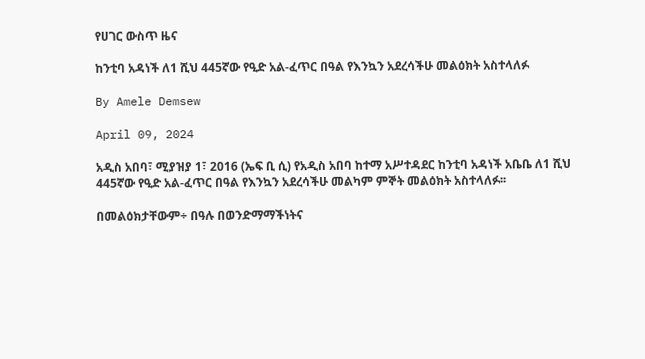የሀገር ውስጥ ዜና

ከንቲባ አዳነች ለ1 ሺህ 445ኛው የዒድ አል-ፈጥር በዓል የእንኳን አደረሳችሁ መልዕክት አስተላለፉ

By Amele Demsew

April 09, 2024

አዲስ አበባ፣ ሚያዝያ 1፣ 2016 (ኤፍ ቢ ሲ) የአዲስ አበባ ከተማ አሥተዳደር ከንቲባ አዳነች አቤቤ ለ1 ሺህ 445ኛው የዒድ አል-ፈጥር በዓል የእንኳን አደረሳችሁ መልካም ምኞት መልዕክት አስተላለፉ፡፡

በመልዕክታቸውም÷ በዓሉ በወንድማማችነትና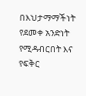በእህታማማችነት የደመቀ አንድነት የሚዳብርበት እና የፍቅር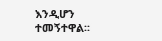እንዲሆን ተመኝተዋል፡፡